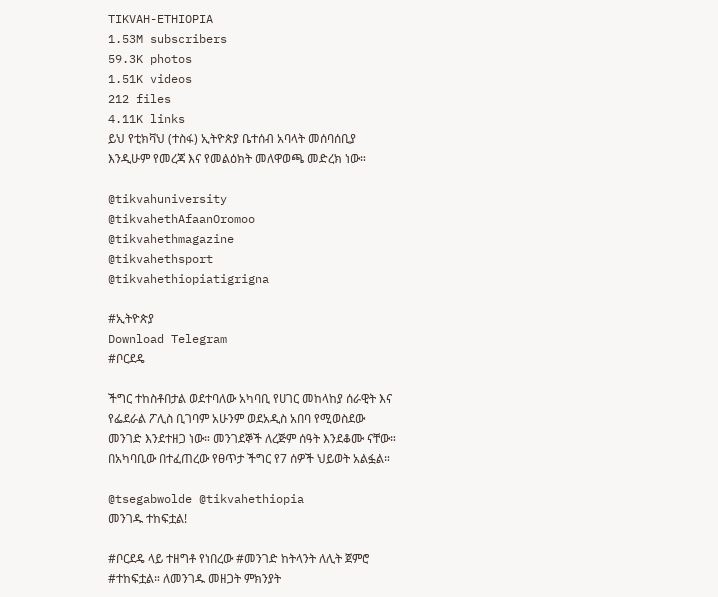TIKVAH-ETHIOPIA
1.53M subscribers
59.3K photos
1.51K videos
212 files
4.11K links
ይህ የቲክቫህ (ተስፋ) ኢትዮጵያ ቤተሰብ አባላት መሰባሰቢያ እንዲሁም የመረጃ እና የመልዕክት መለዋወጫ መድረክ ነው።

@tikvahuniversity
@tikvahethAfaanOromoo
@tikvahethmagazine
@tikvahethsport
@tikvahethiopiatigrigna

#ኢትዮጵያ
Download Telegram
#ቦርደዴ

ችግር ተከስቶበታል ወደተባለው አካባቢ የሀገር መከላከያ ሰራዊት እና የፌደራል ፖሊስ ቢገባም አሁንም ወደአዲስ አበባ የሚወስደው መንገድ እንደተዘጋ ነው። መንገደኞች ለረጅም ሰዓት እንደቆሙ ናቸው። በአካባቢው በተፈጠረው የፀጥታ ችግር የ7 ሰዎች ህይወት አልፏል።

@tsegabwolde @tikvahethiopia
መንገዱ ተከፍቷል!

#ቦርደዴ ላይ ተዘግቶ የነበረው #መንገድ ከትላንት ለሊት ጀምሮ #ተከፍቷል። ለመንገዱ መዘጋት ምክንያት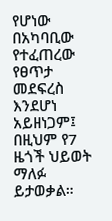የሆነው በአካባቢው የተፈጠረው የፀጥታ መደፍረስ እንደሆነ አይዘነጋም፤ በዚህም የ7 ዜጎች ህይወት ማለፉ ይታወቃል።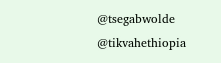@tsegabwolde @tikvahethiopia